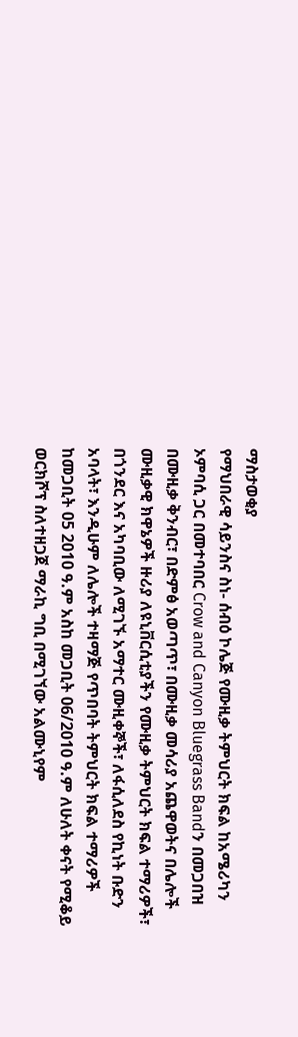ማስታወቂያ
የማህበራዊ ሳይንስና ስነ- ሰብዕ ኮሌጅ የሙዚቃ ትምህርት ክፍል ከአሜሪካን ኦምባሲ ጋር በመተባበር Crow and Canyon Bluegrass Bandን በመጋበዝ በሙዚቃ ቅንብር፣ በድምፅ አወጣጥ፣ በሙዚቃ መሳሪያ አጨዋወትና በሌሎች ሙዚቃዊ ክዋኔዎች ዙሪያ ለዩኒቨርሲቲያችን የሙዚቃ ትምህርት ክፍል ተማሪዎች፣ በጎንደር እና አካባቢው ለሚገኙ አማተር ሙዚቀኞች፣ ለፋሲለደስ የኪነት ቡድን አባላት፣ እንዲሁም ለሌሎች ተዛማጅ የጥበባት ትምህርት ክፍል ተማሪዎች ከመጋቢት 05 2010 ዓ.ም አስከ መጋቢት 06/2010 ዓ.ም ለሁለት ቀናት የሚቆይ ወርክሾፕ ስለተዘጋጀ ማራኪ ግቢ በሚገኘው አልሙኒየም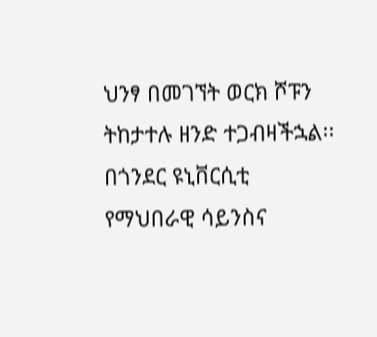ህንፃ በመገኘት ወርክ ሾፑን ትከታተሉ ዘንድ ተጋብዛችኋል፡፡
በጎንደር ዩኒቨርሲቲ የማህበራዊ ሳይንስና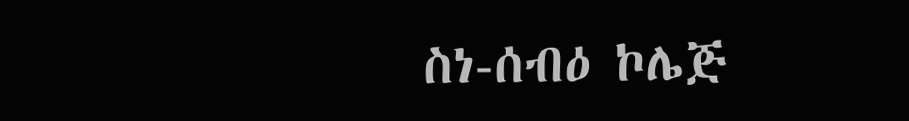ስነ-ሰብዕ ኮሌጅ